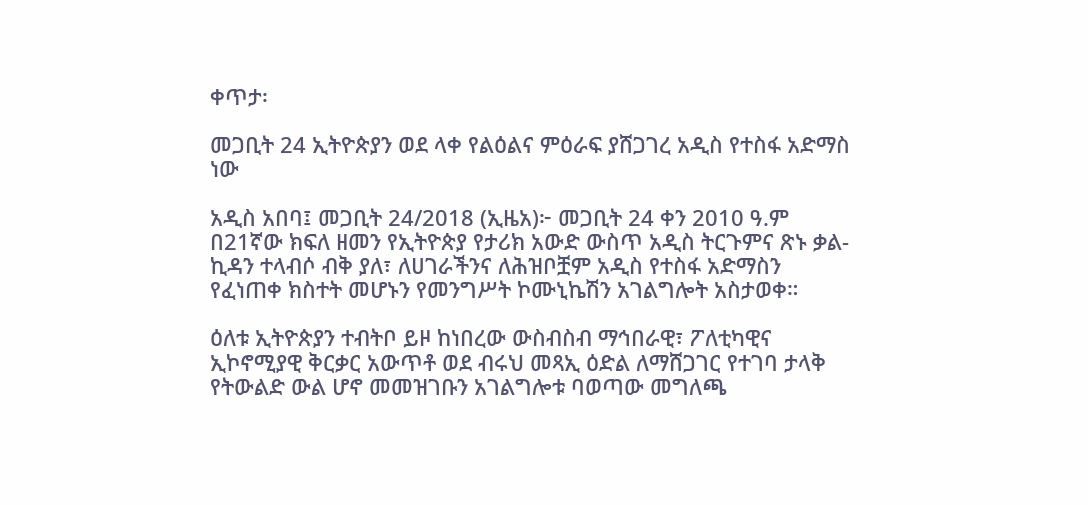ቀጥታ፡

መጋቢት 24 ኢትዮጵያን ወደ ላቀ የልዕልና ምዕራፍ ያሸጋገረ አዲስ የተስፋ አድማስ ነው

አዲስ አበባ፤ መጋቢት 24/2018 (ኢዜአ)፦ መጋቢት 24 ቀን 2010 ዓ.ም በ21ኛው ክፍለ ዘመን የኢትዮጵያ የታሪክ አውድ ውስጥ አዲስ ትርጉምና ጽኑ ቃል-ኪዳን ተላብሶ ብቅ ያለ፣ ለሀገራችንና ለሕዝቦቿም አዲስ የተስፋ አድማስን የፈነጠቀ ክስተት መሆኑን የመንግሥት ኮሙኒኬሽን አገልግሎት አስታወቀ።

ዕለቱ ኢትዮጵያን ተብትቦ ይዞ ከነበረው ውስብስብ ማኅበራዊ፣ ፖለቲካዊና ኢኮኖሚያዊ ቅርቃር አውጥቶ ወደ ብሩህ መጻኢ ዕድል ለማሸጋገር የተገባ ታላቅ የትውልድ ውል ሆኖ መመዝገቡን አገልግሎቱ ባወጣው መግለጫ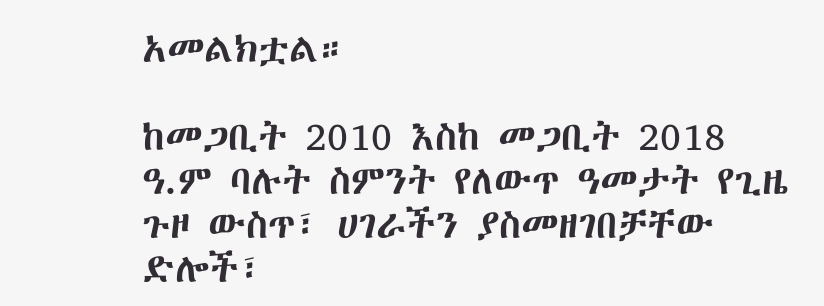አመልክቷል።

ከመጋቢት 2010 እስከ መጋቢት 2018 ዓ.ም ባሉት ስምንት የለውጥ ዓመታት የጊዜ ጉዞ ውስጥ፣ ሀገራችን ያስመዘገበቻቸው ድሎች፣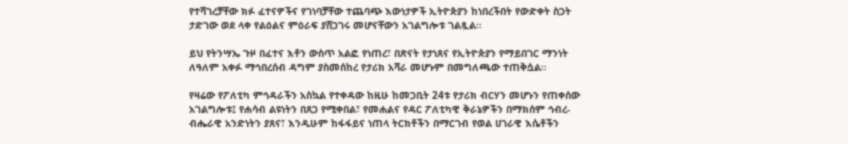የተሻገረቻቸው ክፉ ፈተናዎችና የገነባቻቸው ተጨባጭ እውነታዎች ኢትዮጵያን ከነበረችበት የውድቀት ስጋት ታድገው ወደ ላቀ የልዕልና ምዕራፍ ያሸጋገሩ መሆናቸውን አገልግሎቱ ገልጿል።

ይህ የትንሣኤ ጉዞ በፈተና እቶን ውስጥ አልፎ የነጠረ፣ በጽናት የታነጸና የኢትዮጵያን የማይበገር ማንነት ለዓለም አቀፉ ማኅበረሰብ ዳግም ያስመሰከረ የታሪክ አሻራ መሆኑም በመግለጫው ተጠቅሷል።

የዛሬው የፖለቲካ ምኅዳራችን አስኳል የተቀዳው ከዚሁ ከመጋቢት 24ቱ የታሪክ ብርሃን መሆኑን የጠቀሰው አገልግሎቱ፤ የሐሳብ ልዩነትን በጸጋ የሚቀበል፣ የመሐልና የዳር ፖለቲካዊ ቅራኔዎችን በማክሰም ኅብረ-ብሔራዊ አንድነትን ያጸና፣ እንዲሁም ከፋፋይና ነጠላ ትርክቶችን በማርገብ የወል ሀገራዊ እሴቶችን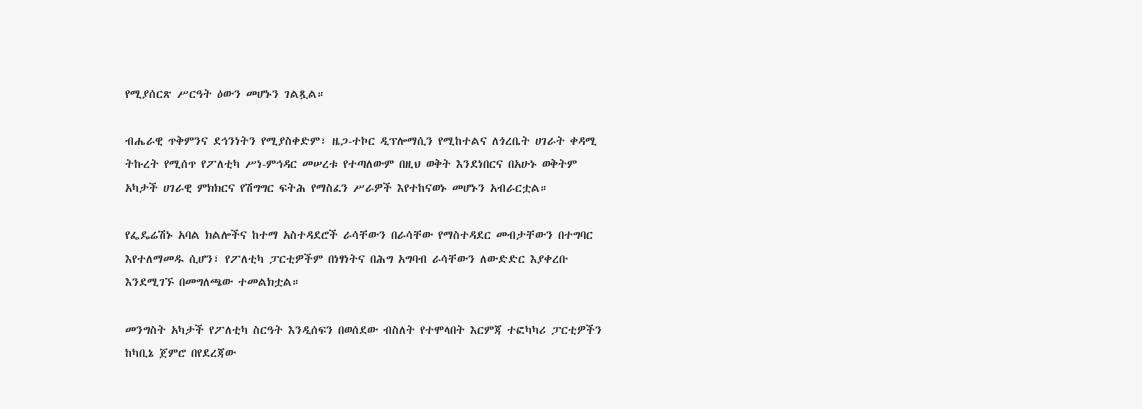የሚያሰርጽ ሥርዓት ዕውን መሆኑን ገልጿል።

ብሔራዊ ጥቅምንና ደኅንነትን የሚያስቀድም፣ ዜጋ-ተኮር ዲፕሎማሲን የሚከተልና ለጎረቤት ሀገራት ቀዳሚ ትኩረት የሚሰጥ የፖለቲካ ሥነ-ምኅዳር መሠረቱ የተጣለውም በዚህ ወቅት እንደነበርና በአሁኑ ወቅትም አካታች ሀገራዊ ምክክርና የሽግግር ፍትሕ የማስፈን ሥራዎች እየተከናወኑ መሆኑን አብራርቷል።

የፌዴሬሽኑ አባል ክልሎችና ከተማ አስተዳደሮች ራሳቸውን በራሳቸው የማስተዳደር መብታቸውን በተግባር እየተለማመዱ ሲሆን፣ የፖለቲካ ፓርቲዎችም በነፃነትና በሕግ አግባብ ራሳቸውን ለውድድር እያቀረቡ እንደሚገኙ በመግለጫው ተመልክቷል።

መንግስት አካታች የፖለቲካ ስርዓት እንዲሰፍን በወሰደው ብስለት የተሞላበት እርምጃ ተፎካካሪ ፓርቲዎችን ከካቢኔ ጀምሮ በየደረጃው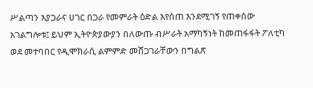ሥልጣን እያጋራና ሀገር በጋራ የመምራት ዕድል እየሰጠ እንደሚገኝ የጠቀሰው አገልግሎቱ፤ ይህም ኢትዮጵያውያን በለውጡ ብሥራት አማካኝነት ከመጠፋፋት ፖለቲካ ወደ መተባበር የዲሞክራሲ ልምምድ መሸጋገራቸውን በግልጽ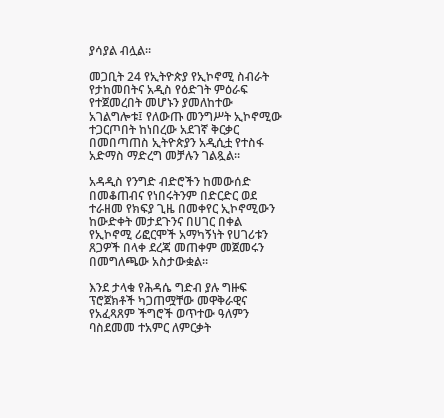ያሳያል ብሏል።

መጋቢት 24 የኢትዮጵያ የኢኮኖሚ ስብራት የታከመበትና አዲስ የዕድገት ምዕራፍ የተጀመረበት መሆኑን ያመለከተው አገልግሎቱ፤ የለውጡ መንግሥት ኢኮኖሚው ተጋርጦበት ከነበረው አደገኛ ቅርቃር በመበጣጠስ ኢትዮጵያን አዲሲቷ የተስፋ አድማስ ማድረግ መቻሉን ገልጿል።

አዳዲስ የንግድ ብድሮችን ከመውሰድ በመቆጠብና የነበሩትንም በድርድር ወደ ተራዘመ የክፍያ ጊዜ በመቀየር ኢኮኖሚውን ከውድቀት መታደጉንና በሀገር በቀል የኢኮኖሚ ሪፎርሞች አማካኝነት የሀገሪቱን ጸጋዎች በላቀ ደረጃ መጠቀም መጀመሩን በመግለጫው አስታውቋል።

እንደ ታላቁ የሕዳሴ ግድብ ያሉ ግዙፍ ፕሮጀክቶች ካጋጠሟቸው መዋቅራዊና የአፈጻጸም ችግሮች ወጥተው ዓለምን ባስደመመ ተአምር ለምርቃት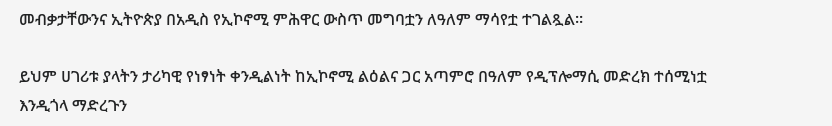መብቃታቸውንና ኢትዮጵያ በአዲስ የኢኮኖሚ ምሕዋር ውስጥ መግባቷን ለዓለም ማሳየቷ ተገልጿል።

ይህም ሀገሪቱ ያላትን ታሪካዊ የነፃነት ቀንዲልነት ከኢኮኖሚ ልዕልና ጋር አጣምሮ በዓለም የዲፕሎማሲ መድረክ ተሰሚነቷ እንዲጎላ ማድረጉን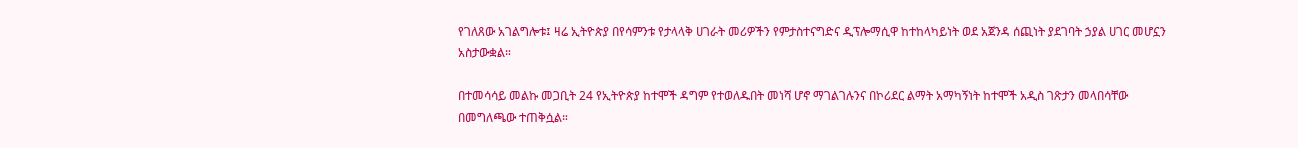የገለጸው አገልግሎቱ፤ ዛሬ ኢትዮጵያ በየሳምንቱ የታላላቅ ሀገራት መሪዎችን የምታስተናግድና ዲፕሎማሲዋ ከተከላካይነት ወደ አጀንዳ ሰጪነት ያደገባት ኃያል ሀገር መሆኗን አስታውቋል።

በተመሳሳይ መልኩ መጋቢት 24 የኢትዮጵያ ከተሞች ዳግም የተወለዱበት መነሻ ሆኖ ማገልገሉንና በኮሪደር ልማት አማካኝነት ከተሞች አዲስ ገጽታን መላበሳቸው በመግለጫው ተጠቅሷል።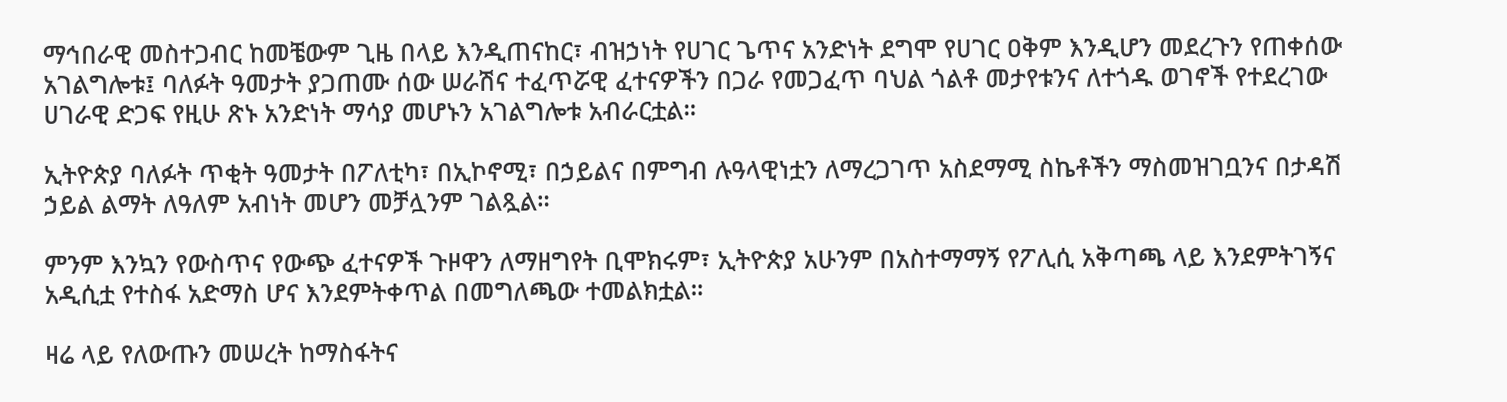ማኅበራዊ መስተጋብር ከመቼውም ጊዜ በላይ እንዲጠናከር፣ ብዝኃነት የሀገር ጌጥና አንድነት ደግሞ የሀገር ዐቅም እንዲሆን መደረጉን የጠቀሰው አገልግሎቱ፤ ባለፉት ዓመታት ያጋጠሙ ሰው ሠራሽና ተፈጥሯዊ ፈተናዎችን በጋራ የመጋፈጥ ባህል ጎልቶ መታየቱንና ለተጎዱ ወገኖች የተደረገው ሀገራዊ ድጋፍ የዚሁ ጽኑ አንድነት ማሳያ መሆኑን አገልግሎቱ አብራርቷል።

ኢትዮጵያ ባለፉት ጥቂት ዓመታት በፖለቲካ፣ በኢኮኖሚ፣ በኃይልና በምግብ ሉዓላዊነቷን ለማረጋገጥ አስደማሚ ስኬቶችን ማስመዝገቧንና በታዳሽ ኃይል ልማት ለዓለም አብነት መሆን መቻሏንም ገልጿል።

ምንም እንኳን የውስጥና የውጭ ፈተናዎች ጉዞዋን ለማዘግየት ቢሞክሩም፣ ኢትዮጵያ አሁንም በአስተማማኝ የፖሊሲ አቅጣጫ ላይ እንደምትገኝና አዲሲቷ የተስፋ አድማስ ሆና እንደምትቀጥል በመግለጫው ተመልክቷል።

ዛሬ ላይ የለውጡን መሠረት ከማስፋትና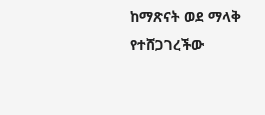ከማጽናት ወደ ማላቅ የተሸጋገረችው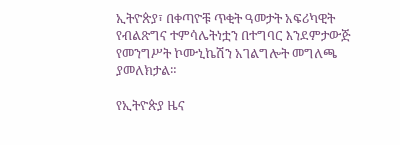ኢትዮጵያ፣ በቀጣዮቹ ጥቂት ዓመታት አፍሪካዊት የብልጽግና ተምሳሌትነቷን በተግባር እንደምታውጅ የመንግሥት ኮሙኒኬሽን አገልግሎት መግለጫ ያመለክታል።

የኢትዮጵያ ዜና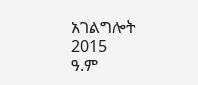አገልግሎት
2015
ዓ.ም